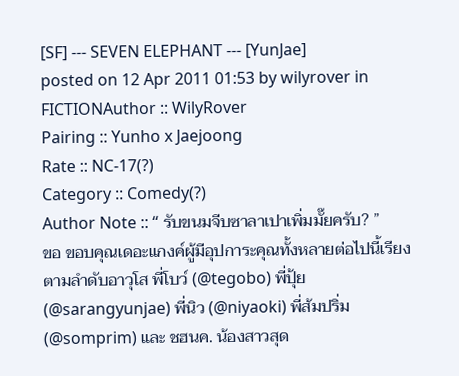[SF] --- SEVEN ELEPHANT --- [YunJae]
posted on 12 Apr 2011 01:53 by wilyrover in FICTIONAuthor :: WilyRover
Pairing :: Yunho x Jaejoong
Rate :: NC-17(?)
Category :: Comedy(?)
Author Note :: “ รับขนมจีบซาลาเปาเพิ่มมั๊ยครับ? ”
ขอ ขอบคุณเดอะแกงค์ผู้มีอุปการะคุณทั้งหลายต่อไปนี้เรียงตามลำดับอาวุโส พี่โบว์ (@tegobo) พี่ปุ้ย (@sarangyunjae) พี่นิว (@niyaoki) พี่ส้มปริ่ม (@somprim) และ ชฮนค. น้องสาวสุด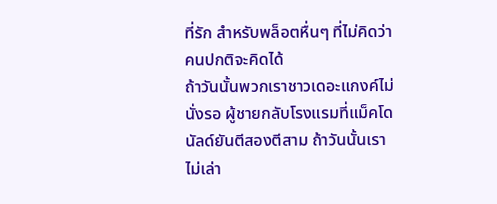ที่รัก สำหรับพล็อตหื่นๆ ที่ไม่คิดว่าคนปกติจะคิดได้
ถ้าวันนั้นพวกเราชาวเดอะแกงค์ไม่นั่งรอ ผู้ชายกลับโรงแรมที่แม็คโดนัลด์ยันตีสองตีสาม ถ้าวันนั้นเราไม่เล่า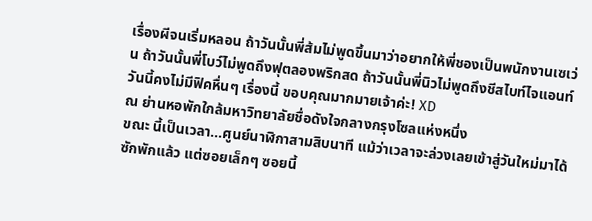เรื่องผีจนเริ่มหลอน ถ้าวันนั้นพี่ส้มไม่พูดขึ้นมาว่าอยากให้พี่ชองเป็นพนักงานเซเว่น ถ้าวันนั้นพี่โบว์ไม่พูดถึงฟุตลองพริกสด ถ้าวันนั้นพี่นิวไม่พูดถึงชีสไบท์ไจแอนท์ วันนี้คงไม่มีฟิคหื่นๆ เรื่องนี้ ขอบคุณมากมายเจ้าค่ะ! XD
ณ ย่านหอพักใกล้มหาวิทยาลัยชื่อดังใจกลางกรุงโซลแห่งหนึ่ง
ขณะ นี้เป็นเวลา...ศูนย์นาฬิกาสามสิบนาที แม้ว่าเวลาจะล่วงเลยเข้าสู่วันใหม่มาได้ซักพักแล้ว แต่ซอยเล็กๆ ซอยนี้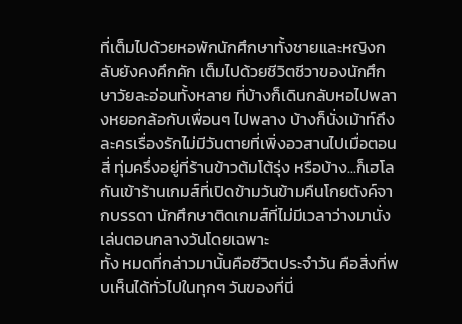ที่เต็มไปด้วยหอพักนักศึกษาทั้งชายและหญิงกลับยังคงคึกคัก เต็มไปด้วยชีวิตชีวาของนักศึกษาวัยละอ่อนทั้งหลาย ที่บ้างก็เดินกลับหอไปพลางหยอกล้อกับเพื่อนๆ ไปพลาง บ้างก็นั่งเม้าท์ถึงละครเรื่องรักไม่มีวันตายที่เพิ่งอวสานไปเมื่อตอนสี่ ทุ่มครึ่งอยู่ที่ร้านข้าวต้มโต้รุ่ง หรือบ้าง...ก็เฮโลกันเข้าร้านเกมส์ที่เปิดข้ามวันข้ามคืนโกยตังค์จากบรรดา นักศึกษาติดเกมส์ที่ไม่มีเวลาว่างมานั่งเล่นตอนกลางวันโดยเฉพาะ
ทั้ง หมดที่กล่าวมานั้นคือชีวิตประจำวัน คือสิ่งที่พบเห็นได้ทั่วไปในทุกๆ วันของที่นี่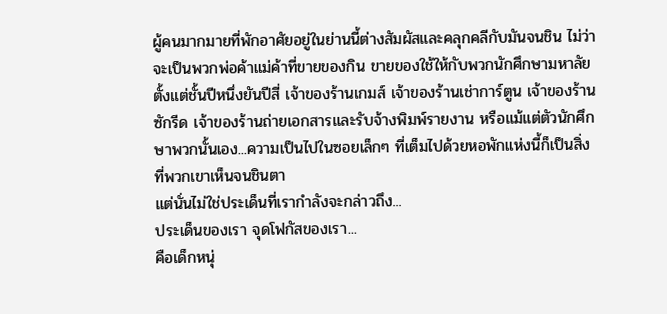ผู้คนมากมายที่พักอาศัยอยู่ในย่านนี้ต่างสัมผัสและคลุกคลีกับมันจนชิน ไม่ว่าจะเป็นพวกพ่อค้าแม่ค้าที่ขายของกิน ขายของใช้ให้กับพวกนักศึกษามหาลัยตั้งแต่ชั้นปีหนึ่งยันปีสี่ เจ้าของร้านเกมส์ เจ้าของร้านเช่าการ์ตูน เจ้าของร้านซักรีด เจ้าของร้านถ่ายเอกสารและรับจ้างพิมพ์รายงาน หรือแม้แต่ตัวนักศึกษาพวกนั้นเอง...ความเป็นไปในซอยเล็กๆ ที่เต็มไปด้วยหอพักแห่งนี้ก็เป็นสิ่งที่พวกเขาเห็นจนชินตา
แต่นั่นไม่ใช่ประเด็นที่เรากำลังจะกล่าวถึง...
ประเด็นของเรา จุดโฟกัสของเรา...
คือเด็กหนุ่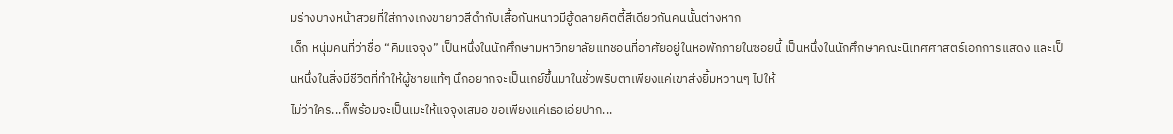มร่างบางหน้าสวยที่ใส่กางเกงขายาวสีดำกับเสื้อกันหนาวมีฮู้ดลายคิตตี้สีเดียวกันคนนั้นต่างหาก
เด็ก หนุ่มคนที่ว่าชื่อ “คิมแจจุง” เป็นหนึ่งในนักศึกษามหาวิทยาลัยแทชอนที่อาศัยอยู่ในหอพักภายในซอยนี้ เป็นหนึ่งในนักศึกษาคณะนิเทศศาสตร์เอกการแสดง และเป็นหนึ่งในสิ่งมีชีวิตที่ทำให้ผู้ชายแท้ๆ นึกอยากจะเป็นเกย์ขึ้นมาในชั่วพริบตาเพียงแค่เขาส่งยิ้มหวานๆ ไปให้
ไม่ว่าใคร...ก็พร้อมจะเป็นเมะให้แจจุงเสมอ ขอเพียงแค่เธอเอ่ยปาก...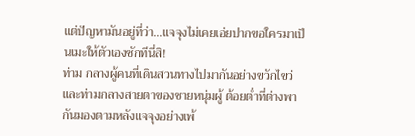แต่ปัญหามันอยู่ที่ว่า...แจจุงไม่เคยเอ่ยปากขอใครมาเป็นเมะให้ตัวเองซักทีนี่สิ!
ท่าม กลางผู้คนที่เดินสวนทางไปมากันอย่างขวักไขว่และท่ามกลางสายตาของชายหนุ่มผู้ ต้อยต่ำที่ต่างพากันมองตามหลังแจจุงอย่างเพ้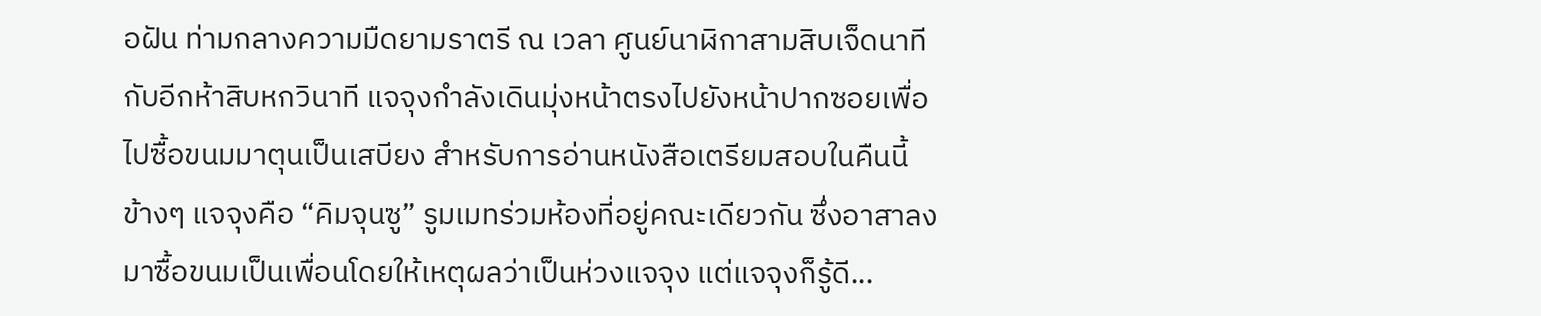อฝัน ท่ามกลางความมืดยามราตรี ณ เวลา ศูนย์นาฬิกาสามสิบเจ็ดนาทีกับอีกห้าสิบหกวินาที แจจุงกำลังเดินมุ่งหน้าตรงไปยังหน้าปากซอยเพื่อไปซื้อขนมมาตุนเป็นเสบียง สำหรับการอ่านหนังสือเตรียมสอบในคืนนี้ ข้างๆ แจจุงคือ “คิมจุนซู” รูมเมทร่วมห้องที่อยู่คณะเดียวกัน ซึ่งอาสาลงมาซื้อขนมเป็นเพื่อนโดยให้เหตุผลว่าเป็นห่วงแจจุง แต่แจจุงก็รู้ดี...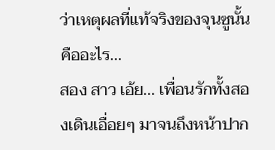ว่าเหตุผลที่แท้จริงของจุนซูนั้นคืออะไร...
สอง สาว เอ้ย... เพื่อนรักทั้งสองเดินเอื่อยๆ มาจนถึงหน้าปาก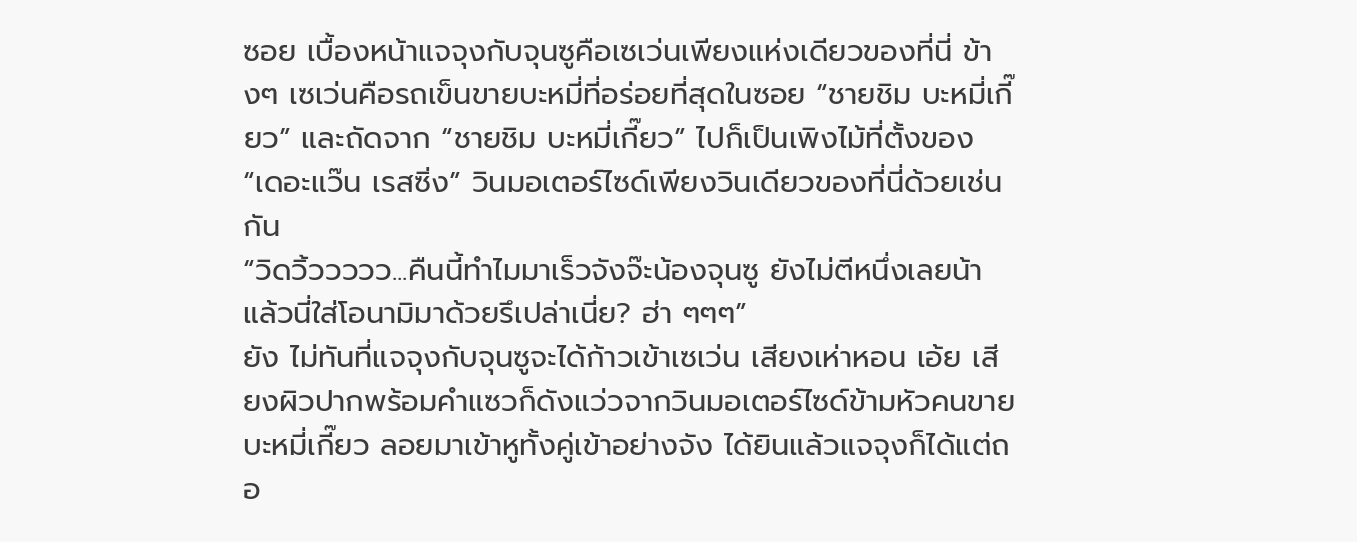ซอย เบื้องหน้าแจจุงกับจุนซูคือเซเว่นเพียงแห่งเดียวของที่นี่ ข้างๆ เซเว่นคือรถเข็นขายบะหมี่ที่อร่อยที่สุดในซอย “ชายชิม บะหมี่เกี๊ยว” และถัดจาก “ชายชิม บะหมี่เกี๊ยว” ไปก็เป็นเพิงไม้ที่ตั้งของ “เดอะแว๊น เรสซิ่ง” วินมอเตอร์ไซด์เพียงวินเดียวของที่นี่ด้วยเช่นกัน
“วิดวิ้ววววว...คืนนี้ทำไมมาเร็วจังจ๊ะน้องจุนซู ยังไม่ตีหนึ่งเลยน้า แล้วนี่ใส่โอนามิมาด้วยรึเปล่าเนี่ย? ฮ่า ๆๆๆ”
ยัง ไม่ทันที่แจจุงกับจุนซูจะได้ก้าวเข้าเซเว่น เสียงเห่าหอน เอ้ย เสียงผิวปากพร้อมคำแซวก็ดังแว่วจากวินมอเตอร์ไซด์ข้ามหัวคนขายบะหมี่เกี๊ยว ลอยมาเข้าหูทั้งคู่เข้าอย่างจัง ได้ยินแล้วแจจุงก็ได้แต่ถอ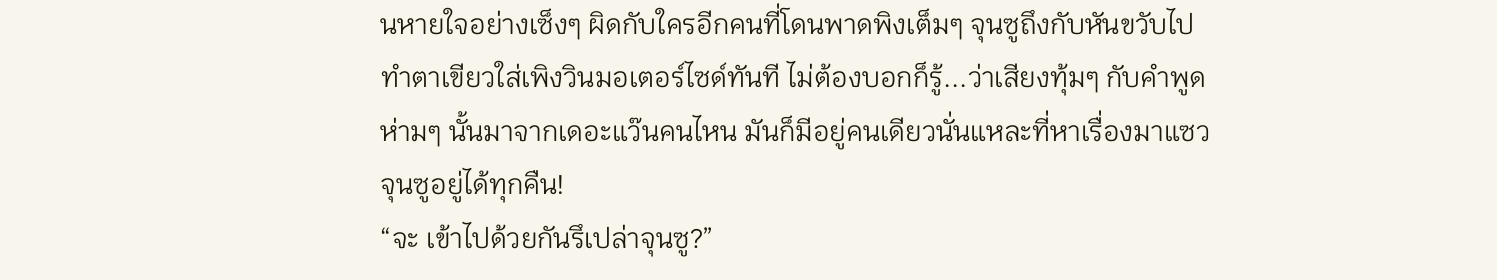นหายใจอย่างเซ็งๆ ผิดกับใครอีกคนที่โดนพาดพิงเต็มๆ จุนซูถึงกับหันขวับไปทำตาเขียวใส่เพิงวินมอเตอร์ไซด์ทันที ไม่ต้องบอกก็รู้...ว่าเสียงทุ้มๆ กับคำพูดห่ามๆ นั้นมาจากเดอะแว๊นคนไหน มันก็มีอยู่คนเดียวนั่นแหละที่หาเรื่องมาแซวจุนซูอยู่ได้ทุกคืน!
“จะ เข้าไปด้วยกันรึเปล่าจุนซู?”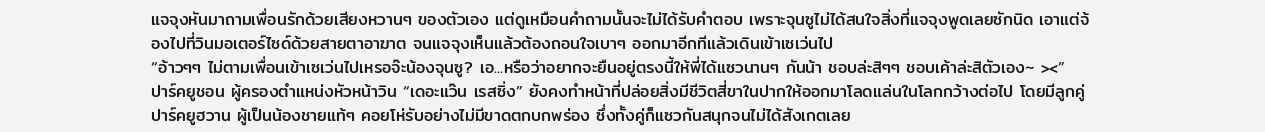แจจุงหันมาถามเพื่อนรักด้วยเสียงหวานๆ ของตัวเอง แต่ดูเหมือนคำถามนั้นจะไม่ได้รับคำตอบ เพราะจุนซูไม่ได้สนใจสิ่งที่แจจุงพูดเลยซักนิด เอาแต่จ้องไปที่วินมอเตอร์ไซด์ด้วยสายตาอาฆาต จนแจจุงเห็นแล้วต้องถอนใจเบาๆ ออกมาอีกทีแล้วเดินเข้าเซเว่นไป
“อ้าวๆๆ ไม่ตามเพื่อนเข้าเซเว่นไปเหรอจ๊ะน้องจุนซู? เอ...หรือว่าอยากจะยืนอยู่ตรงนี้ให้พี่ได้แซวนานๆ กันน้า ชอบล่ะสิๆๆ ชอบเค้าล่ะสิตัวเอง~ ><”
ปาร์คยูชอน ผู้ครองตำแหน่งหัวหน้าวิน “เดอะแว๊น เรสซิ่ง” ยังคงทำหน้าที่ปล่อยสิ่งมีชีวิตสี่ขาในปากให้ออกมาโลดแล่นในโลกกว้างต่อไป โดยมีลูกคู่ ปาร์คยูฮวาน ผู้เป็นน้องชายแท้ๆ คอยโห่รับอย่างไม่มีขาดตกบกพร่อง ซึ่งทั้งคู่ก็แซวกันสนุกจนไม่ได้สังเกตเลย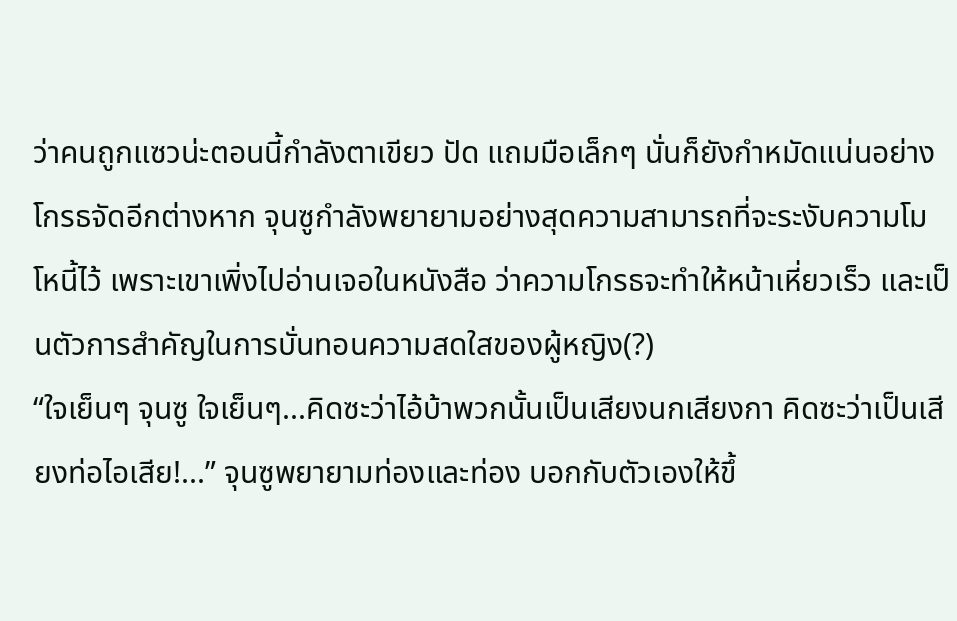ว่าคนถูกแซวน่ะตอนนี้กำลังตาเขียว ปัด แถมมือเล็กๆ นั่นก็ยังกำหมัดแน่นอย่างโกรธจัดอีกต่างหาก จุนซูกำลังพยายามอย่างสุดความสามารถที่จะระงับความโมโหนี้ไว้ เพราะเขาเพิ่งไปอ่านเจอในหนังสือ ว่าความโกรธจะทำให้หน้าเหี่ยวเร็ว และเป็นตัวการสำคัญในการบั่นทอนความสดใสของผู้หญิง(?)
“ใจเย็นๆ จุนซู ใจเย็นๆ...คิดซะว่าไอ้บ้าพวกนั้นเป็นเสียงนกเสียงกา คิดซะว่าเป็นเสียงท่อไอเสีย!...” จุนซูพยายามท่องและท่อง บอกกับตัวเองให้ขึ้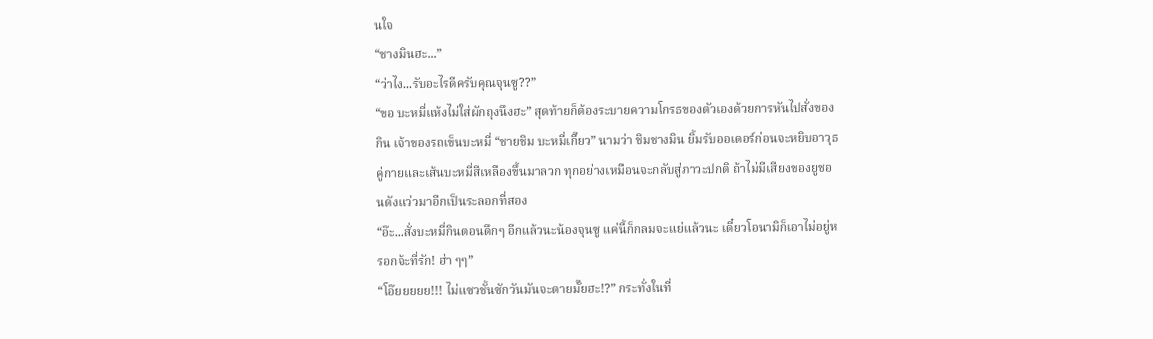นใจ
“ชางมินฮะ...”
“ว่าไง...รับอะไรดีครับคุณจุนซู??”
“ขอ บะหมี่แห้งไม่ใส่ผักถุงนึงฮะ” สุดท้ายก็ต้องระบายความโกรธของตัวเองด้วยการหันไปสั่งของกิน เจ้าของรถเข็นบะหมี่ “ชายชิม บะหมี่เกี๊ยว” นามว่า ชิมชางมิน ยิ้มรับออเดอร์ก่อนจะหยิบอาวุธคู่กายและเส้นบะหมี่สีเหลืองขึ้นมาลวก ทุกอย่างเหมือนจะกลับสู่ภาวะปกติ ถ้าไม่มีเสียงของยูชอนดังแว่วมาอีกเป็นระลอกที่สอง
“อ๊ะ...สั่งบะหมี่กินตอนดึกๆ อีกแล้วนะน้องจุนซู แค่นี้ก็กลมจะแย่แล้วนะ เดี๋ยวโอนามิก็เอาไม่อยู่หรอกจ้ะที่รัก! ฮ่า ๆๆ”
“โอ๊ยยยยย!!! ไม่แซวชั้นซักวันมันจะตายมั๊ยฮะ!?” กระทั่งในที่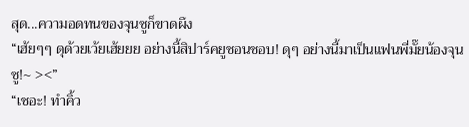สุด...ความอดทนของจุนซูก็ขาดผึง
“เฮ้ยๆๆ ดุด้วยเว้ยเฮ้ยยย อย่างนี้สิปาร์คยูชอนชอบ! ดุๆ อย่างนี้มาเป็นแฟนพี่มั๊ยน้องจุนซู!~ ><”
“เชอะ! ทำคิ้ว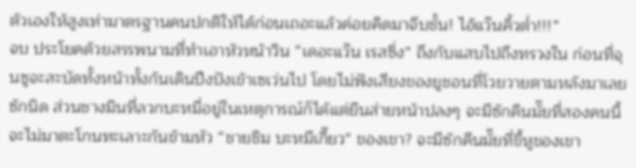ตัวเองให้สูงเท่ามาตรฐานคนปกติให้ได้ก่อนเถอะแล้วค่อยคิดมาจีบชั้น! ไอ้แว๊นคิ้วต่ำ!!!”
จบ ประโยคด้วยสรรพนามที่ทำเอาหัวหน้าวิน “เดอะแว๊น เรสซิ่ง” ถึงกับแสบไปถึงทรวงใน ก่อนที่จุนซูจะสะบัดทั้งหน้าทั้งก้นเดินปึงปังเข้าเซเว่นไป โดยไม่ฟังเสียงของยูชอนที่โวยวายตามหลังมาเลยซักนิด ส่วนชางมินที่ลวกบะหมี่อยู่ในเหตุการณ์ก็ได้แต่ยืนส่ายหน้าปลงๆ จะมีซักคืนมั๊ยที่สองคนนี้จะไม่มาตะโกนทะเลาะกันข้ามหัว “ชายชิม บะหมีเกี๊ยว” ของเขา? จะมีซักคืนมั๊ยที่ขี้หูของเขา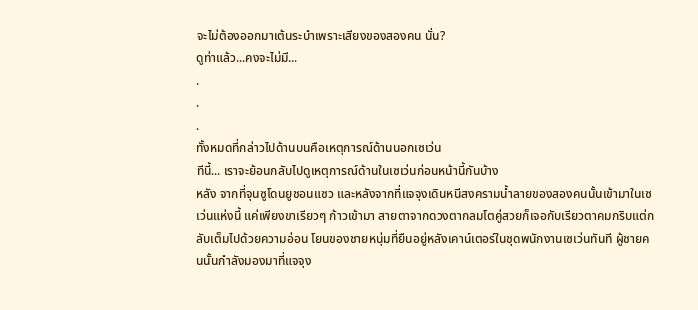จะไม่ต้องออกมาเต้นระบำเพราะเสียงของสองคน นั่น?
ดูท่าแล้ว...คงจะไม่มี...
.
.
.
ทั้งหมดที่กล่าวไปด้านบนคือเหตุการณ์ด้านนอกเซเว่น
ทีนี้... เราจะย้อนกลับไปดูเหตุการณ์ด้านในเซเว่นก่อนหน้านี้กันบ้าง
หลัง จากที่จุนซูโดนยูชอนแซว และหลังจากที่แจจุงเดินหนีสงครามน้ำลายของสองคนนั้นเข้ามาในเซเว่นแห่งนี้ แค่เพียงขาเรียวๆ ก้าวเข้ามา สายตาจากดวงตากลมโตคู่สวยก็เจอกับเรียวตาคมกริบแต่กลับเต็มไปด้วยความอ่อน โยนของชายหนุ่มที่ยืนอยู่หลังเคาน์เตอร์ในชุดพนักงานเซเว่นทันที ผู้ชายคนนั้นกำลังมองมาที่แจจุง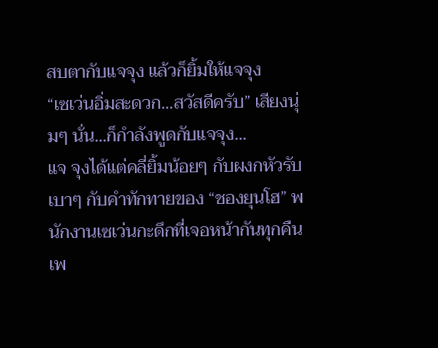สบตากับแจจุง แล้วก็ยิ้มให้แจจุง
“เซเว่นอิ่มสะดวก...สวัสดีครับ” เสียงนุ่มๆ นั่น...ก็กำลังพูดกับแจจุง...
แจ จุงได้แต่คลี่ยิ้มน้อยๆ กับผงกหัวรับเบาๆ กับคำทักทายของ “ชองยุนโฮ” พนักงานเซเว่นกะดึกที่เจอหน้ากันทุกคืน เพ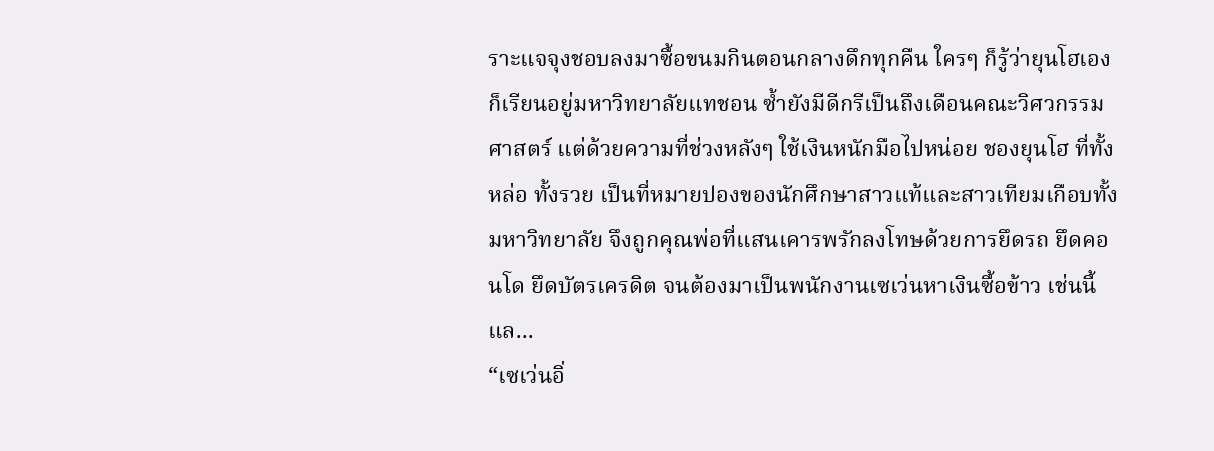ราะแจจุงชอบลงมาซื้อขนมกินตอนกลางดึกทุกคืน ใครๆ ก็รู้ว่ายุนโฮเองก็เรียนอยู่มหาวิทยาลัยแทชอน ซ้ำยังมีดีกรีเป็นถึงเดือนคณะวิศวกรรมศาสตร์ แต่ด้วยความที่ช่วงหลังๆ ใช้เงินหนักมือไปหน่อย ชองยุนโฮ ที่ทั้งหล่อ ทั้งรวย เป็นที่หมายปองของนักศึกษาสาวแท้และสาวเทียมเกือบทั้งมหาวิทยาลัย จึงถูกคุณพ่อที่แสนเคารพรักลงโทษด้วยการยึดรถ ยึดคอนโด ยึดบัตรเครดิต จนต้องมาเป็นพนักงานเซเว่นหาเงินซื้อข้าว เช่นนี้แล...
“เซเว่นอิ่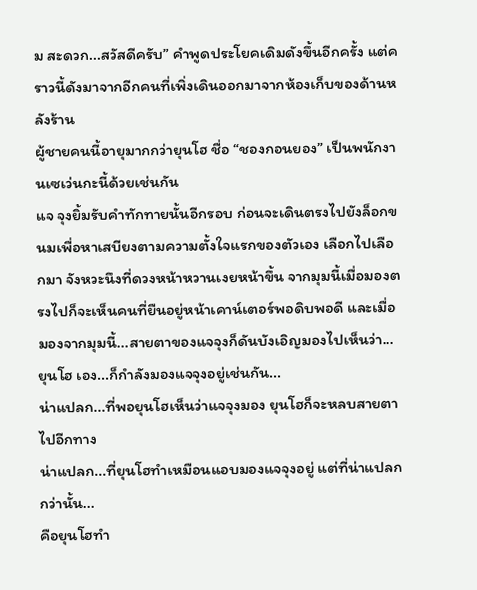ม สะดวก...สวัสดีครับ” คำพูดประโยคเดิมดังขึ้นอีกครั้ง แต่คราวนี้ดังมาจากอีกคนที่เพิ่งเดินออกมาจากห้องเก็บของด้านหลังร้าน
ผู้ชายคนนี้อายุมากกว่ายุนโฮ ชื่อ “ชองกอนยอง” เป็นพนักงานเซเว่นกะนี้ด้วยเช่นกัน
แจ จุงยิ้มรับคำทักทายนั้นอีกรอบ ก่อนจะเดินตรงไปยังล็อกขนมเพื่อหาเสบียงตามความตั้งใจแรกของตัวเอง เลือกไปเลือกมา จังหวะนึงที่ดวงหน้าหวานเงยหน้าขึ้น จากมุมนี้เมื่อมองตรงไปก็จะเห็นคนที่ยืนอยู่หน้าเคาน์เตอร์พอดิบพอดี และเมื่อมองจากมุมนี้...สายตาของแจจุงก็ดันบังเอิญมองไปเห็นว่า...ยุนโฮ เอง...ก็กำลังมองแจจุงอยู่เช่นกัน...
น่าแปลก...ที่พอยุนโฮเห็นว่าแจจุงมอง ยุนโฮก็จะหลบสายตาไปอีกทาง
น่าแปลก...ที่ยุนโฮทำเหมือนแอบมองแจจุงอยู่ แต่ที่น่าแปลกกว่านั้น...
คือยุนโฮทำ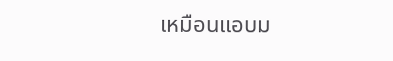เหมือนแอบม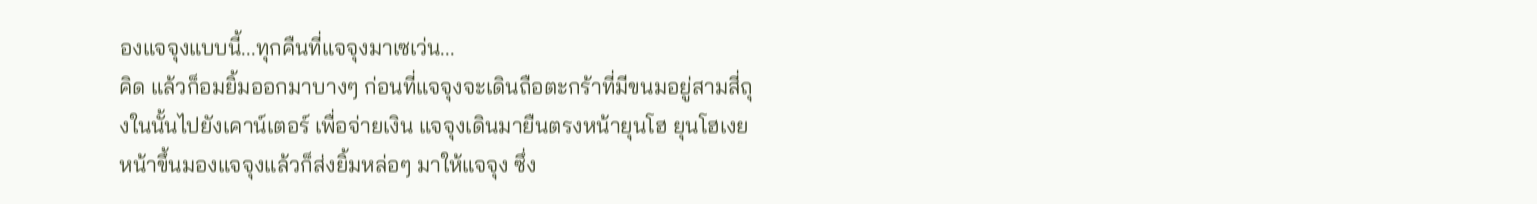องแจจุงแบบนี้...ทุกคืนที่แจจุงมาเซเว่น...
คิด แล้วก็อมยิ้มออกมาบางๆ ก่อนที่แจจุงจะเดินถือตะกร้าที่มีขนมอยู่สามสี่ถุงในนั้นไปยังเคาน์เตอร์ เพื่อจ่ายเงิน แจจุงเดินมายืนตรงหน้ายุนโฮ ยุนโฮเงยหน้าขึ้นมองแจจุงแล้วก็ส่งยิ้มหล่อๆ มาให้แจจุง ซึ่ง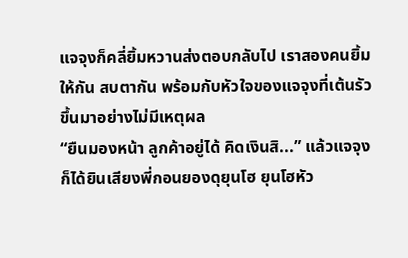แจจุงก็คลี่ยิ้มหวานส่งตอบกลับไป เราสองคนยิ้มให้กัน สบตากัน พร้อมกับหัวใจของแจจุงที่เต้นรัวขึ้นมาอย่างไม่มีเหตุผล
“ยืนมองหน้า ลูกค้าอยู่ได้ คิดเงินสิ...” แล้วแจจุงก็ได้ยินเสียงพี่กอนยองดุยุนโฮ ยุนโฮหัว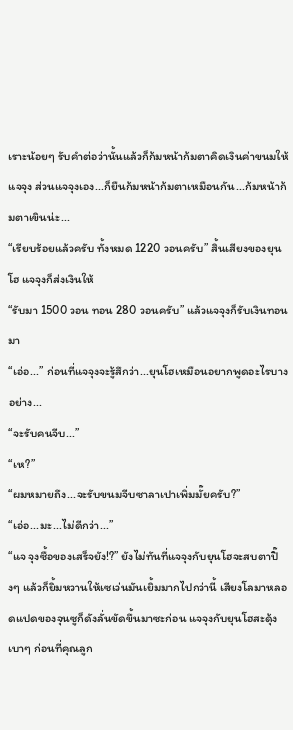เราะน้อยๆ รับคำต่อว่านั้นแล้วก็ก้มหน้าก้มตาคิดเงินค่าขนมให้แจจุง ส่วนแจจุงเอง...ก็ยืนก้มหน้าก้มตาเหมือนกัน...ก้มหน้าก้มตาเขินน่ะ...
“เรียบร้อยแล้วครับ ทั้งหมด 1220 วอนครับ” สิ้นเสียงของยุนโฮ แจจุงก็ส่งเงินให้
“รับมา 1500 วอน ทอน 280 วอนครับ” แล้วแจจุงก็รับเงินทอนมา
“เอ่อ...” ก่อนที่แจจุงจะรู้สึกว่า...ยุนโฮเหมือนอยากพูดอะไรบางอย่าง...
“จะรับคนจีบ...”
“เห?”
“ผมหมายถึง...จะรับขนมจีบซาลาเปาเพิ่มมั๊ยครับ?”
“เอ่อ...มะ...ไม่ดีกว่า...”
“แจ จุงซื้อของเสร็จยัง!?” ยังไม่ทันที่แจจุงกับยุนโฮจะสบตาปิ๊งๆ แล้วก็ยิ้มหวานให้เซเว่นมันเยิ้มมากไปกว่านี้ เสียงโลมาหลอดแปดของจุนซูก็ดังลั่นขัดขึ้นมาซะก่อน แจจุงกับยุนโฮสะดุ้งเบาๆ ก่อนที่คุณลูก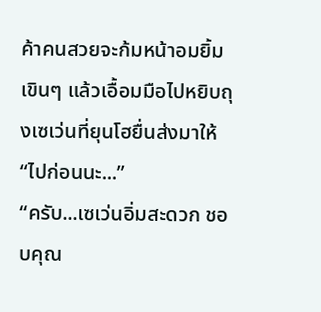ค้าคนสวยจะก้มหน้าอมยิ้มเขินๆ แล้วเอื้อมมือไปหยิบถุงเซเว่นที่ยุนโฮยื่นส่งมาให้
“ไปก่อนนะ...”
“ครับ...เซเว่นอิ่มสะดวก ชอบคุณ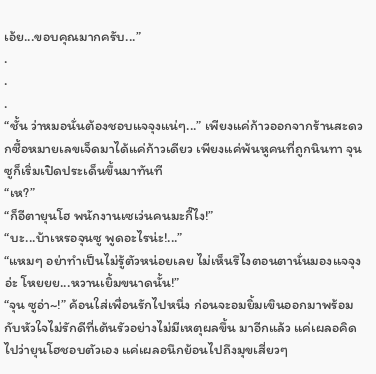เอ้ย...ขอบคุณมากครับ...”
.
.
.
“ชั้น ว่าหมอนั่นต้องชอบแจจุงแน่ๆ...” เพียงแค่ก้าวออกจากร้านสะดวกซื้อหมายเลขเจ็ดมาได้แค่ก้าวเดียว เพียงแค่พ้นหูคนที่ถูกนินทา จุนซูก็เริ่มเปิดประเด็นขึ้นมาทันที
“เห?”
“ก็อีตายุนโฮ พนักงานเซเว่นคนมะกี๊ไง!”
“บะ...บ้าเหรอจุนซู พูดอะไรน่ะ!...”
“แหมๆ อย่าทำเป็นไม่รู้ตัวหน่อยเลย ไม่เห็นรึไงตอนตานั่นมองแจจุงอ่ะ โหยยย...หวานเยิ้มขนาดนั้น!”
“จุน ซูอ่า~!” ค้อนใส่เพื่อนรักไปหนึ่ง ก่อนจะอมยิ้มเขินออกมาพร้อมกับหัวใจไม่รักดีที่เต้นรัวอย่างไม่มีเหตุผลขึ้น มาอีกแล้ว แค่เผลอคิดไปว่ายุนโฮชอบตัวเอง แค่เผลอนึกย้อนไปถึงมุขเสี่ยวๆ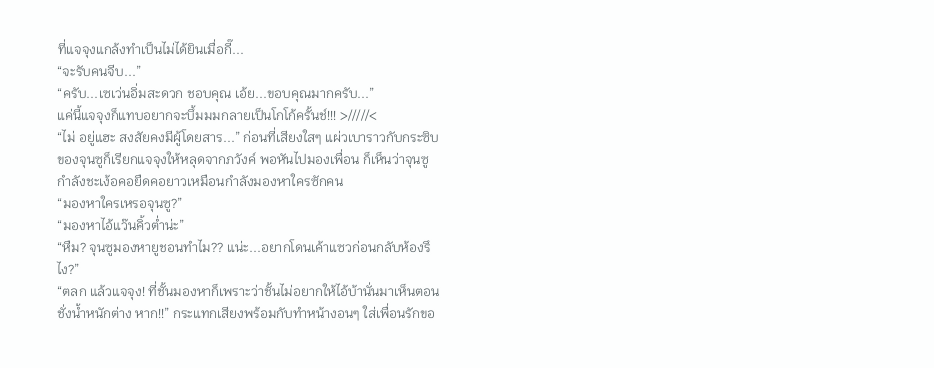ที่แจจุงแกล้งทำเป็นไม่ได้ยินเมื่อกี๊...
“จะรับคนจีบ...”
“ครับ...เซเว่นอิ่มสะดวก ชอบคุณ เอ้ย...ขอบคุณมากครับ...”
แค่นี้แจจุงก็แทบอยากจะบึ้มมมกลายเป็นโกโก้ครั้นช์!!! >/////<
“ไม่ อยู่แฮะ สงสัยคงมีผู้โดยสาร...” ก่อนที่เสียงใสๆ แผ่วเบาราวกับกระซิบของจุนซูก็เรียกแจจุงให้หลุดจากภวังค์ พอหันไปมองเพื่อน ก็เห็นว่าจุนซูกำลังชะเง้อคอยืดคอยาวเหมือนกำลังมองหาใครซักคน
“มองหาใครเหรอจุนซู?”
“มองหาไอ้แว๊นคิ้วต่ำน่ะ”
“หืม? จุนซูมองหายูชอนทำไม?? แน่ะ...อยากโดนเค้าแซวก่อนกลับห้องรึไง?”
“ตลก แล้วแจจุง! ที่ชั้นมองหาก็เพราะว่าชั้นไม่อยากให้ไอ้บ้านั่นมาเห็นตอนชั่งน้ำหนักต่าง หาก!!” กระแทกเสียงพร้อมกับทำหน้างอนๆ ใส่เพื่อนรักขอ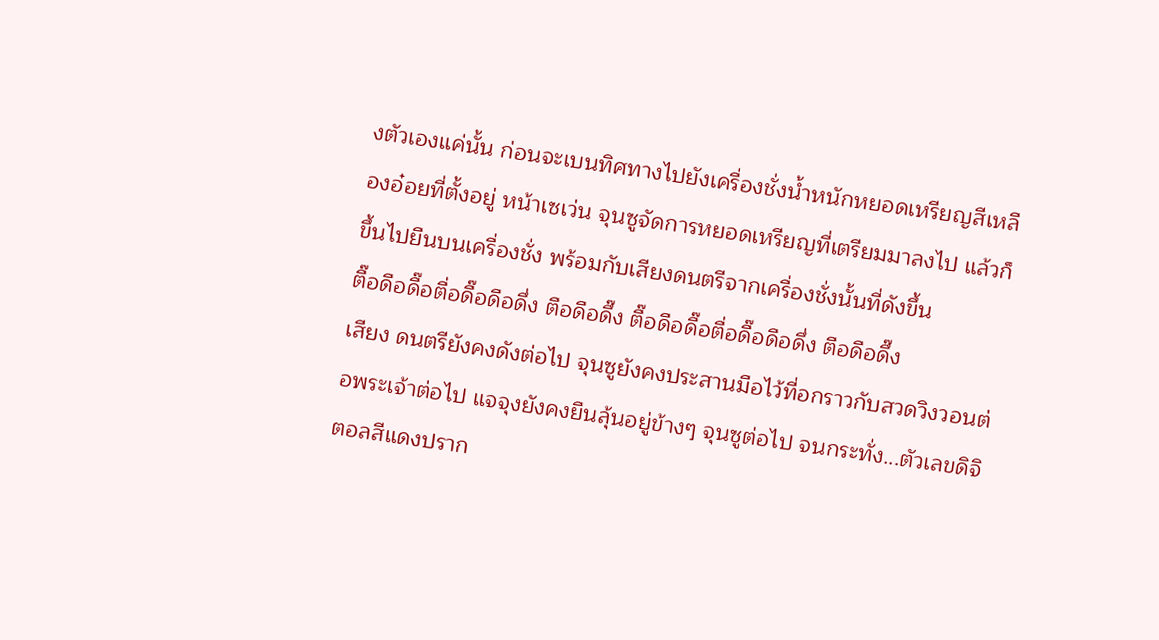งตัวเองแค่นั้น ก่อนจะเบนทิศทางไปยังเครื่องชั่งน้ำหนักหยอดเหรียญสีเหลืองอ๋อยที่ตั้งอยู่ หน้าเซเว่น จุนซูจัดการหยอดเหรียญที่เตรียมมาลงไป แล้วก็ขึ้นไปยืนบนเครื่องชั่ง พร้อมกับเสียงดนตรีจากเครื่องชั่งนั้นที่ดังขึ้น
ตื๊อดือดื๊อตื่อดื๊อดือดึ่ง ตือดือดึ๊ง ตื๊อดือดื๊อตื่อดื๊อดือดึ่ง ตือดือดึ๊ง
เสียง ดนตรียังคงดังต่อไป จุนซูยังคงประสานมือไว้ที่อกราวกับสวดวิงวอนต่อพระเจ้าต่อไป แจจุงยังคงยืนลุ้นอยู่ข้างๆ จุนซูต่อไป จนกระทั่ง...ตัวเลขดิจิตอลสีแดงปราก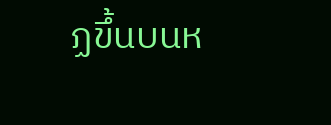ฏขึ้นบนห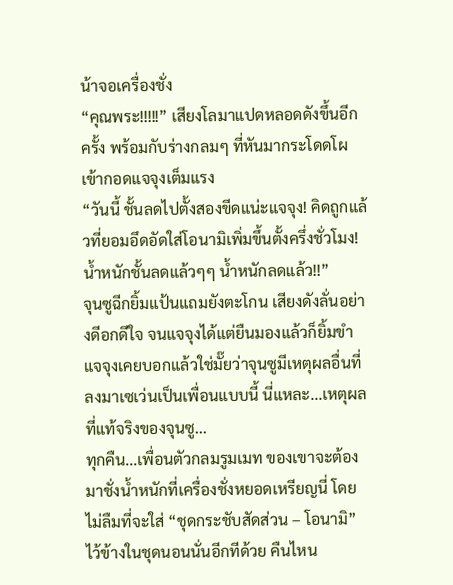น้าจอเครื่องชั่ง
“คุณพระ!!!!!” เสียงโลมาแปดหลอดดังขึ้นอีกครั้ง พร้อมกับร่างกลมๆ ที่หันมากระโดดโผเข้ากอดแจจุงเต็มแรง
“วันนี้ ชั้นลดไปตั้งสองขีดแน่ะแจจุง! คิดถูกแล้วที่ยอมอึดอัดใส่โอนามิเพิ่มขึ้นตั้งครึ่งชั่วโมง! น้ำหนักชั้นลดแล้วๆๆ น้ำหนักลดแล้ว!!”
จุนซูฉีกยิ้มแป้นแถมยังตะโกน เสียงดังลั่นอย่างดีอกดีใจ จนแจจุงได้แต่ยืนมองแล้วก็ยิ้มขำ แจจุงเคยบอกแล้วใช่มั๊ยว่าจุนซูมีเหตุผลอื่นที่ลงมาเซเว่นเป็นเพื่อนแบบนี้ นี่แหละ...เหตุผลที่แท้จริงของจุนซู...
ทุกคืน...เพื่อนตัวกลมรูมเมท ของเขาจะต้องมาชั่งน้ำหนักที่เครื่องชั่งหยอดเหรียญนี่ โดยไม่ลืมที่จะใส่ “ชุดกระชับสัดส่วน – โอนามิ” ไว้ข้างในชุดนอนนั่นอีกทีด้วย คืนไหน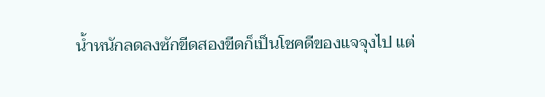น้ำหนักลดลงซักขีดสองขีดก็เป็นโชคดีของแจจุงไป แต่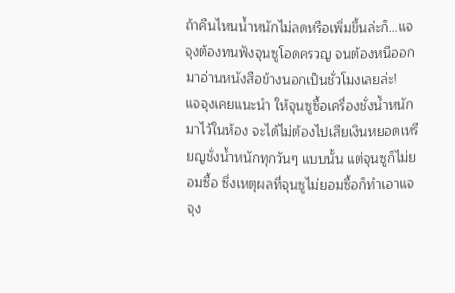ถ้าคืนไหนน้ำหนักไม่ลดหรือเพิ่มขึ้นล่ะก็...แจจุงต้องทนฟังจุนซูโอดครวญ จนต้องหนีออกมาอ่านหนังสือข้างนอกเป็นชั่วโมงเลยล่ะ!
แจจุงเคยแนะนำ ให้จุนซูซื้อเครื่องชั่งน้ำหนักมาไว้ในห้อง จะได้ไม่ต้องไปเสียเงินหยอดเหรียญชั่งน้ำหนักทุกวันๆ แบบนั้น แต่จุนซูก็ไม่ยอมซื้อ ซึ่งเหตุผลที่จุนซูไม่ยอมซื้อก็ทำเอาแจจุง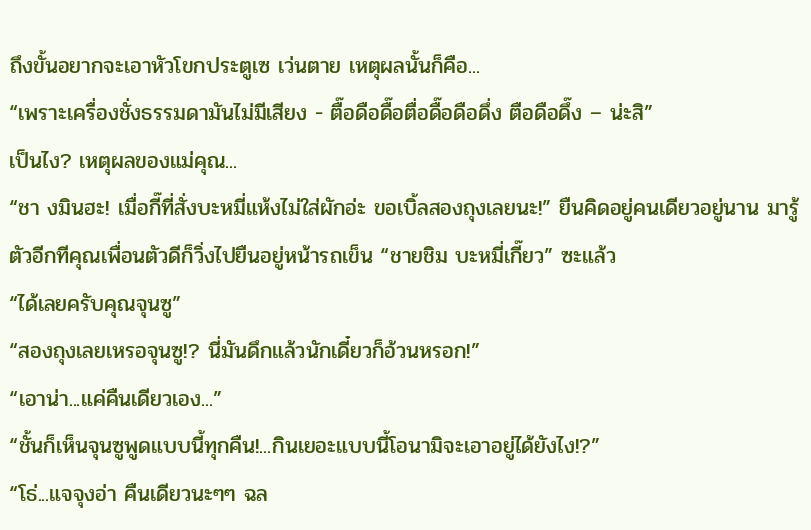ถึงขั้นอยากจะเอาหัวโขกประตูเซ เว่นตาย เหตุผลนั้นก็คือ...
“เพราะเครื่องชั่งธรรมดามันไม่มีเสียง - ตื๊อดือดื๊อตื่อดื๊อดือดึ่ง ตือดือดึ๊ง – น่ะสิ”
เป็นไง? เหตุผลของแม่คุณ...
“ชา งมินฮะ! เมื่อกี๊ที่สั่งบะหมี่แห้งไม่ใส่ผักอ่ะ ขอเบิ้ลสองถุงเลยนะ!” ยืนคิดอยู่คนเดียวอยู่นาน มารู้ตัวอีกทีคุณเพื่อนตัวดีก็วิ่งไปยืนอยู่หน้ารถเข็น “ชายชิม บะหมี่เกี๊ยว” ซะแล้ว
“ได้เลยครับคุณจุนซู”
“สองถุงเลยเหรอจุนซู!? นี่มันดึกแล้วนักเดี๋ยวก็อ้วนหรอก!”
“เอาน่า...แค่คืนเดียวเอง...”
“ชั้นก็เห็นจุนซูพูดแบบนี้ทุกคืน!...กินเยอะแบบนี้โอนามิจะเอาอยู่ได้ยังไง!?”
“โธ่...แจจุงอ่า คืนเดียวนะๆๆ ฉล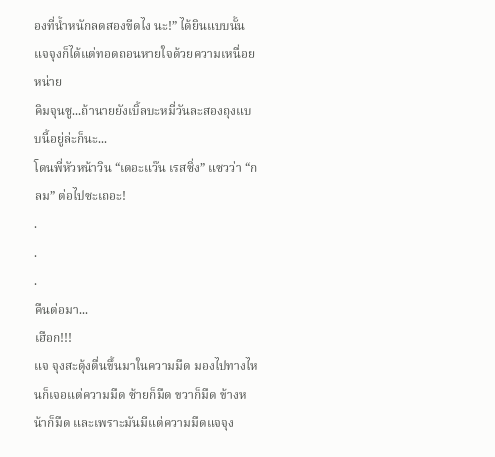องที่น้ำหนักลดสองขีดไง นะ!” ได้ยินแบบนั้นแจจุงก็ได้แต่ทอดถอนหายใจด้วยความเหนื่อยหน่าย
คิมจุนซู...ถ้านายยังเบิ้ลบะหมี่วันละสองถุงแบบนี้อยู่ล่ะก็นะ...
โดนพี่หัวหน้าวิน “เดอะแว๊น เรสซิ่ง” แซวว่า “กลม” ต่อไปซะเถอะ!
.
.
.
คืนต่อมา...
เฮือก!!!
แจ จุงสะดุ้งตื่นขึ้นมาในความมืด มองไปทางไหนก็เจอแต่ความมืด ซ้ายก็มืด ขวาก็มืด ข้างหน้าก็มืด และเพราะมันมีแต่ความมืดแจจุง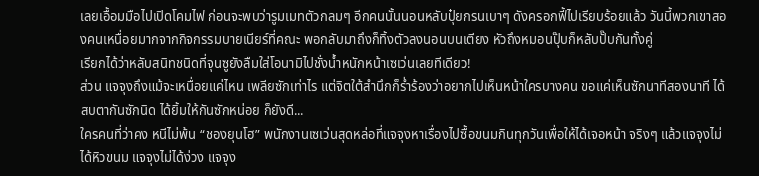เลยเอื้อมมือไปเปิดโคมไฟ ก่อนจะพบว่ารูมเมทตัวกลมๆ อีกคนนั้นนอนหลับปุ๋ยกรนเบาๆ ดังครอกฟี้ไปเรียบร้อยแล้ว วันนี้พวกเขาสองคนเหนื่อยมากจากกิจกรรมบายเนียร์ที่คณะ พอกลับมาถึงก็ทิ้งตัวลงนอนบนเตียง หัวถึงหมอนปุ๊บก็หลับปั๊บกันทั้งคู่
เรียกได้ว่าหลับสนิทชนิดที่จุนซูยังลืมใส่โอนามิไปชั่งน้ำหนักหน้าเซเว่นเลยทีเดียว!
ส่วน แจจุงถึงแม้จะเหนื่อยแค่ไหน เพลียซักเท่าไร แต่จิตใต้สำนึกก็ร่ำร้องว่าอยากไปเห็นหน้าใครบางคน ขอแค่เห็นซักนาทีสองนาที ได้สบตากันซักนิด ได้ยิ้มให้กันซักหน่อย ก็ยังดี...
ใครคนที่ว่าคง หนีไม่พ้น “ชองยุนโฮ” พนักงานเซเว่นสุดหล่อที่แจจุงหาเรื่องไปซื้อขนมกินทุกวันเพื่อให้ได้เจอหน้า จริงๆ แล้วแจจุงไม่ได้หิวขนม แจจุงไม่ได้ง่วง แจจุง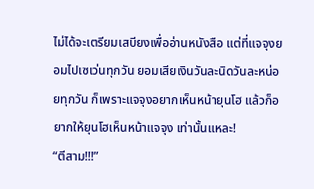ไม่ได้จะเตรียมเสบียงเพื่ออ่านหนังสือ แต่ที่แจจุงยอมไปเซเว่นทุกวัน ยอมเสียเงินวันละนิดวันละหน่อยทุกวัน ก็เพราะแจจุงอยากเห็นหน้ายุนโฮ แล้วก็อยากให้ยุนโฮเห็นหน้าแจจุง เท่านั้นแหละ!
“ตีสาม!!!”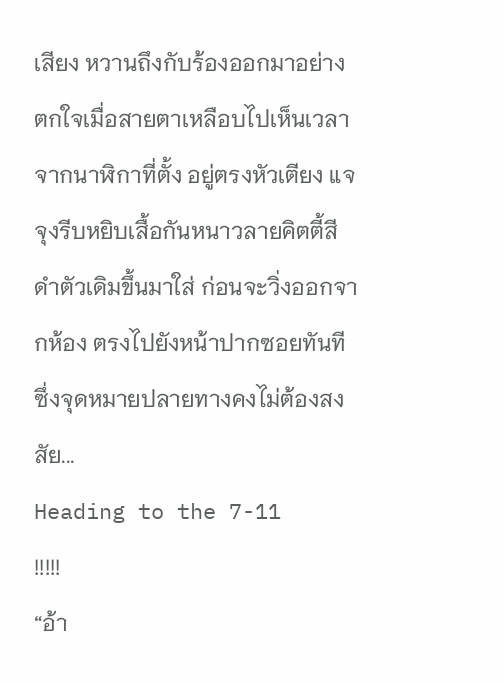เสียง หวานถึงกับร้องออกมาอย่างตกใจเมื่อสายตาเหลือบไปเห็นเวลาจากนาฬิกาที่ตั้ง อยู่ตรงหัวเตียง แจจุงรีบหยิบเสื้อกันหนาวลายคิตตี้สีดำตัวเดิมขึ้นมาใส่ ก่อนจะวิ่งออกจากห้อง ตรงไปยังหน้าปากซอยทันที ซึ่งจุดหมายปลายทางคงไม่ต้องสงสัย...
Heading to the 7-11 !!!!!
“อ้า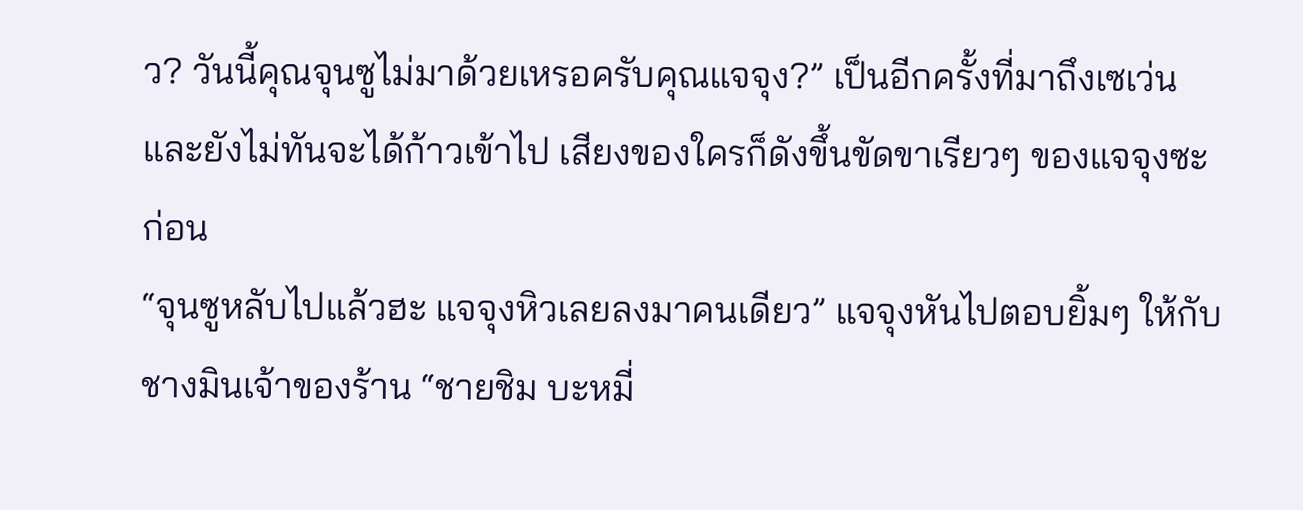ว? วันนี้คุณจุนซูไม่มาด้วยเหรอครับคุณแจจุง?” เป็นอีกครั้งที่มาถึงเซเว่นและยังไม่ทันจะได้ก้าวเข้าไป เสียงของใครก็ดังขึ้นขัดขาเรียวๆ ของแจจุงซะก่อน
“จุนซูหลับไปแล้วฮะ แจจุงหิวเลยลงมาคนเดียว” แจจุงหันไปตอบยิ้มๆ ให้กับชางมินเจ้าของร้าน “ชายชิม บะหมี่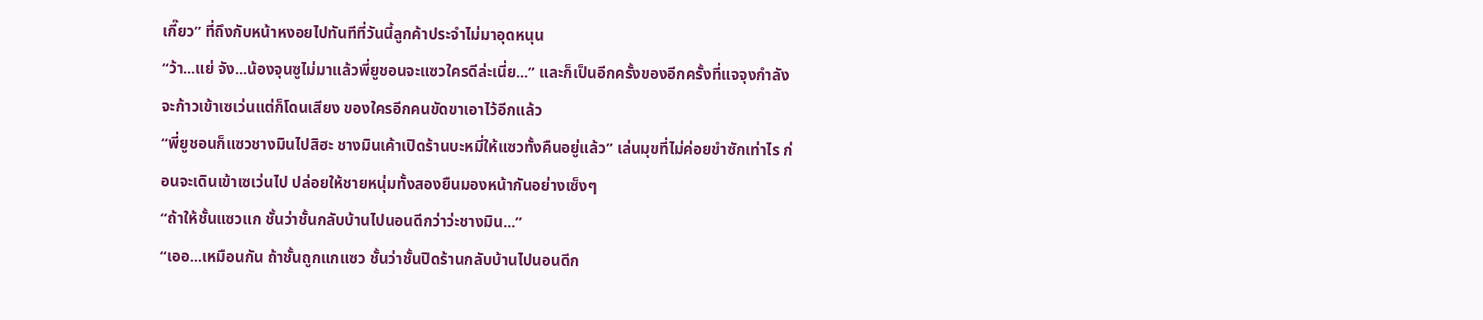เกี๊ยว” ที่ถึงกับหน้าหงอยไปทันทีที่วันนี้ลูกค้าประจำไม่มาอุดหนุน
“ว้า...แย่ จัง...น้องจุนซูไม่มาแล้วพี่ยูชอนจะแซวใครดีล่ะเนี่ย...” และก็เป็นอีกครั้งของอีกครั้งที่แจจุงกำลังจะก้าวเข้าเซเว่นแต่ก็โดนเสียง ของใครอีกคนขัดขาเอาไว้อีกแล้ว
“พี่ยูชอนก็แซวชางมินไปสิฮะ ชางมินเค้าเปิดร้านบะหมี่ให้แซวทั้งคืนอยู่แล้ว” เล่นมุขที่ไม่ค่อยขำซักเท่าไร ก่อนจะเดินเข้าเซเว่นไป ปล่อยให้ชายหนุ่มทั้งสองยืนมองหน้ากันอย่างเซ็งๆ
“ถ้าให้ชั้นแซวแก ชั้นว่าชั้นกลับบ้านไปนอนดีกว่าว่ะชางมิน...”
“เออ...เหมือนกัน ถ้าชั้นถูกแกแซว ชั้นว่าชั้นปิดร้านกลับบ้านไปนอนดีก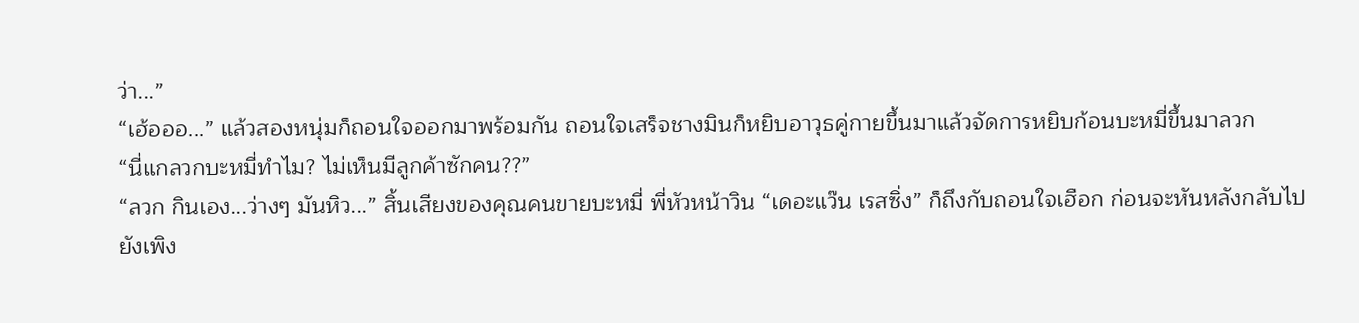ว่า...”
“เฮ้อออ...” แล้วสองหนุ่มก็ถอนใจออกมาพร้อมกัน ถอนใจเสร็จชางมินก็หยิบอาวุธคู่กายขึ้นมาแล้วจัดการหยิบก้อนบะหมี่ขึ้นมาลวก
“นี่แกลวกบะหมี่ทำไม? ไม่เห็นมีลูกค้าซักคน??”
“ลวก กินเอง...ว่างๆ มันหิว...” สิ้นเสียงของคุณคนขายบะหมี่ พี่หัวหน้าวิน “เดอะแว๊น เรสซิ่ง” ก็ถึงกับถอนใจเฮือก ก่อนจะหันหลังกลับไปยังเพิง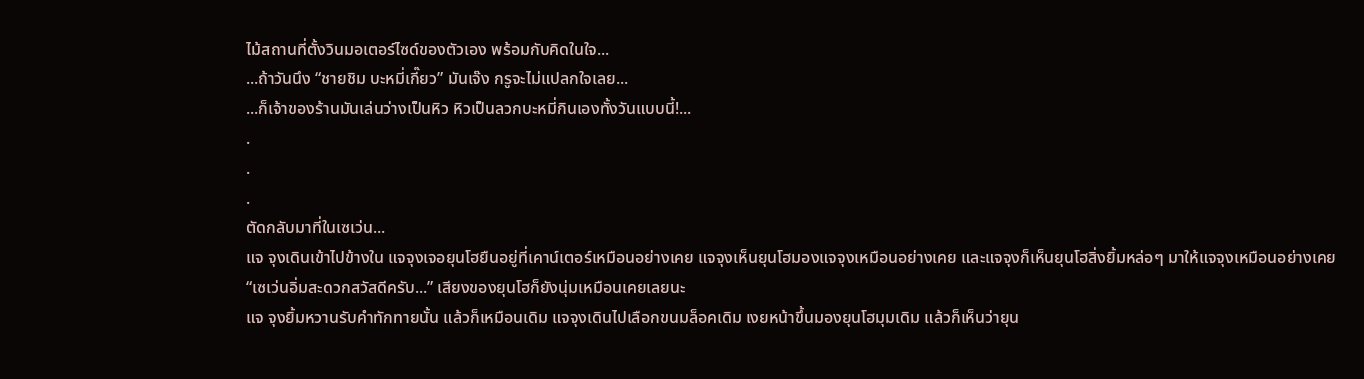ไม้สถานที่ตั้งวินมอเตอร์ไซด์ของตัวเอง พร้อมกับคิดในใจ...
...ถ้าวันนึง “ชายชิม บะหมี่เกี๊ยว” มันเจ๊ง กรูจะไม่แปลกใจเลย...
...ก็เจ้าของร้านมันเล่นว่างเป็นหิว หิวเป็นลวกบะหมี่กินเองทั้งวันแบบนี้!...
.
.
.
ตัดกลับมาที่ในเซเว่น...
แจ จุงเดินเข้าไปข้างใน แจจุงเจอยุนโฮยืนอยู่ที่เคาน์เตอร์เหมือนอย่างเคย แจจุงเห็นยุนโฮมองแจจุงเหมือนอย่างเคย และแจจุงก็เห็นยุนโฮสิ่งยิ้มหล่อๆ มาให้แจจุงเหมือนอย่างเคย
“เซเว่นอิ่มสะดวกสวัสดีครับ...” เสียงของยุนโฮก็ยังนุ่มเหมือนเคยเลยนะ
แจ จุงยิ้มหวานรับคำทักทายนั้น แล้วก็เหมือนเดิม แจจุงเดินไปเลือกขนมล็อคเดิม เงยหน้าขึ้นมองยุนโฮมุมเดิม แล้วก็เห็นว่ายุน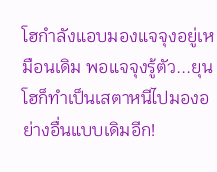โฮกำลังแอบมองแจจุงอยู่เหมือนเดิม พอแจจุงรู้ตัว...ยุนโฮก็ทำเป็นเสตาหนีไปมองอย่างอื่นแบบเดิมอีก!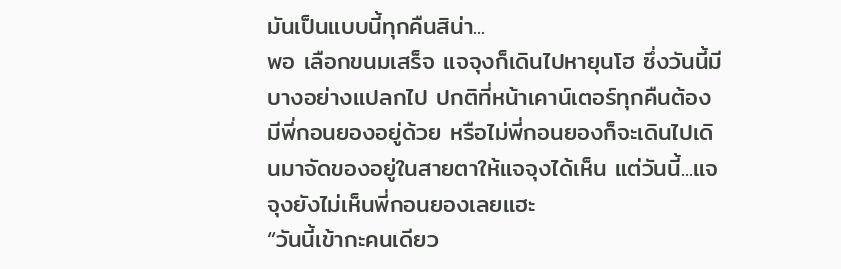มันเป็นแบบนี้ทุกคืนสิน่า...
พอ เลือกขนมเสร็จ แจจุงก็เดินไปหายุนโฮ ซึ่งวันนี้มีบางอย่างแปลกไป ปกติที่หน้าเคาน์เตอร์ทุกคืนต้องมีพี่กอนยองอยู่ด้วย หรือไม่พี่กอนยองก็จะเดินไปเดินมาจัดของอยู่ในสายตาให้แจจุงได้เห็น แต่วันนี้...แจจุงยังไม่เห็นพี่กอนยองเลยแฮะ
“วันนี้เข้ากะคนเดียว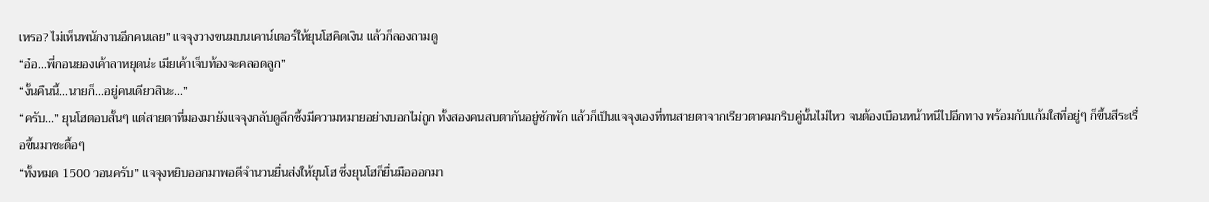เหรอ? ไม่เห็นพนักงานอีกคนเลย” แจจุงวางขนมบนเคาน์เตอร์ให้ยุนโฮคิดเงิน แล้วก็ลองถามดู
“อ๋อ...พี่กอนยองเค้าลาหยุดน่ะ เมียเค้าเจ็บท้องจะคลอดลูก”
“งั้นคืนนี้...นายก็...อยู่คนเดียวสินะ...”
“ครับ...” ยุนโฮตอบสั้นๆ แต่สายตาที่มองมายังแจจุงกลับดูลึกซึ้งมีความหมายอย่างบอกไม่ถูก ทั้งสองคนสบตากันอยู่ซักพัก แล้วก็เป็นแจจุงเองที่ทนสายตาจากเรียวตาคมกริบคู่นั้นไม่ไหว จนต้องเบือนหน้าหนีไปอีกทาง พร้อมกับแก้มใสที่อยู่ๆ ก็ขึ้นสีระเรื่อขึ้นมาซะดื้อๆ
“ทั้งหมด 1500 วอนครับ” แจจุงหยิบออกมาพอดีจำนวนยื่นส่งให้ยุนโฮ ซึ่งยุนโฮก็ยื่นมือออกมา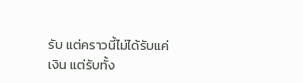รับ แต่คราวนี้ไม่ได้รับแค่เงิน แต่รับทั้ง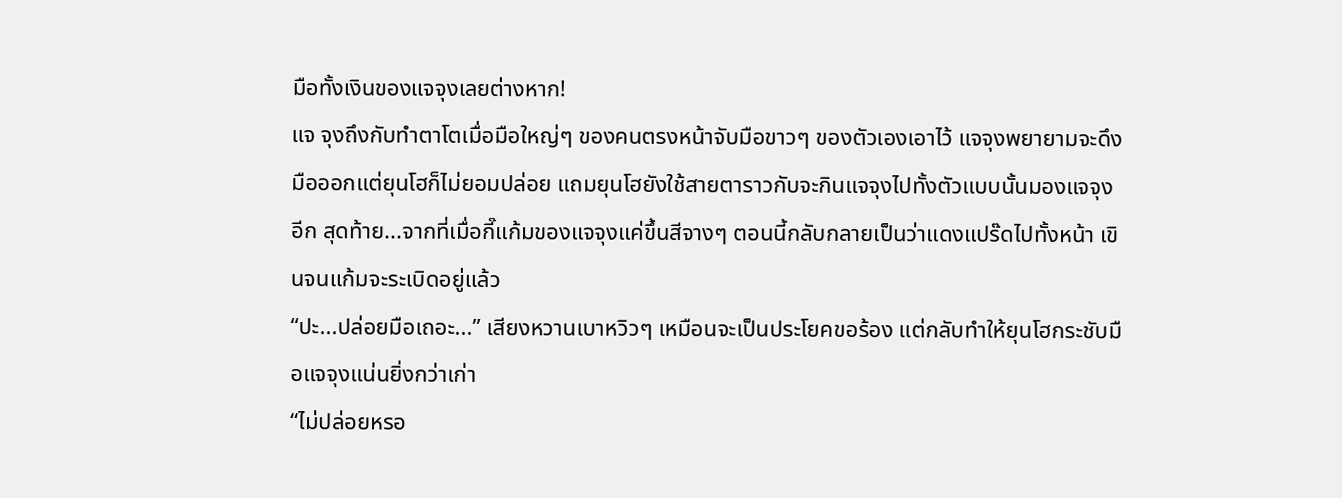มือทั้งเงินของแจจุงเลยต่างหาก!
แจ จุงถึงกับทำตาโตเมื่อมือใหญ่ๆ ของคนตรงหน้าจับมือขาวๆ ของตัวเองเอาไว้ แจจุงพยายามจะดึงมือออกแต่ยุนโฮก็ไม่ยอมปล่อย แถมยุนโฮยังใช้สายตาราวกับจะกินแจจุงไปทั้งตัวแบบนั้นมองแจจุงอีก สุดท้าย...จากที่เมื่อกี๊แก้มของแจจุงแค่ขึ้นสีจางๆ ตอนนี้กลับกลายเป็นว่าแดงแปร๊ดไปทั้งหน้า เขินจนแก้มจะระเบิดอยู่แล้ว
“ปะ...ปล่อยมือเถอะ...” เสียงหวานเบาหวิวๆ เหมือนจะเป็นประโยคขอร้อง แต่กลับทำให้ยุนโฮกระชับมือแจจุงแน่นยิ่งกว่าเก่า
“ไม่ปล่อยหรอ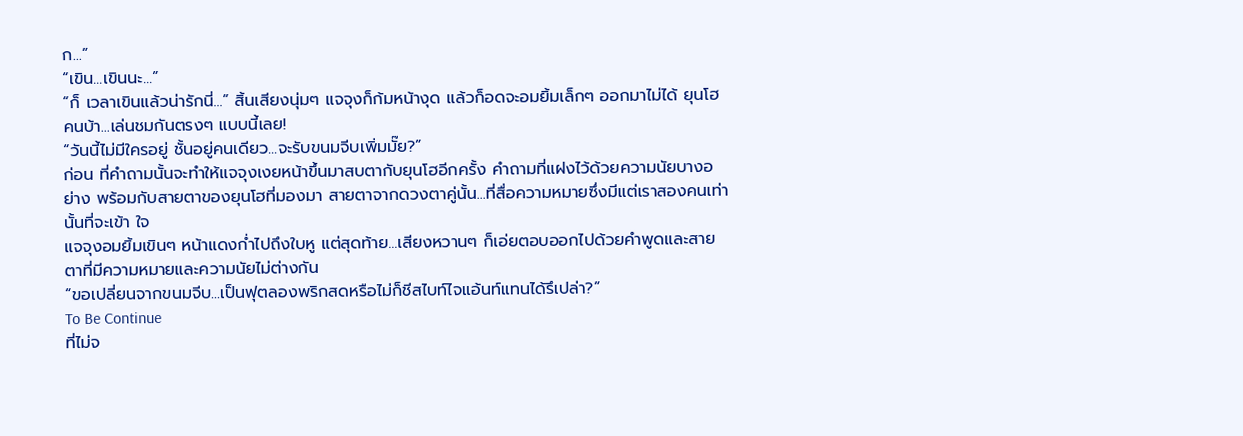ก...”
“เขิน...เขินนะ...”
“ก็ เวลาเขินแล้วน่ารักนี่...” สิ้นเสียงนุ่มๆ แจจุงก็ก้มหน้างุด แล้วก็อดจะอมยิ้มเล็กๆ ออกมาไม่ได้ ยุนโฮคนบ้า...เล่นชมกันตรงๆ แบบนี้เลย!
“วันนี้ไม่มีใครอยู่ ชั้นอยู่คนเดียว...จะรับขนมจีบเพิ่มมั๊ย?”
ก่อน ที่คำถามนั้นจะทำให้แจจุงเงยหน้าขึ้นมาสบตากับยุนโฮอีกครั้ง คำถามที่แฝงไว้ด้วยความนัยบางอย่าง พร้อมกับสายตาของยุนโฮที่มองมา สายตาจากดวงตาคู่นั้น...ที่สื่อความหมายซึ่งมีแต่เราสองคนเท่านั้นที่จะเข้า ใจ
แจจุงอมยิ้มเขินๆ หน้าแดงก่ำไปถึงใบหู แต่สุดท้าย...เสียงหวานๆ ก็เอ่ยตอบออกไปด้วยคำพูดและสายตาที่มีความหมายและความนัยไม่ต่างกัน
“ขอเปลี่ยนจากขนมจีบ...เป็นฟุตลองพริกสดหรือไม่ก็ชีสไบท์ไจแอ้นท์แทนได้รึเปล่า?”
To Be Continue
ที่ไม่จ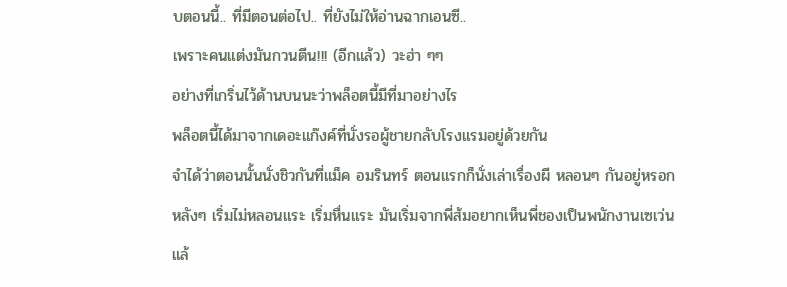บตอนนี้.. ที่มีตอนต่อไป.. ที่ยังไม่ให้อ่านฉากเอนซี..
เพราะคนแต่งมันกวนตีน!!! (อีกแล้ว) วะฮ่า ๆๆ
อย่างที่เกริ่นไว้ด้านบนนะว่าพล็อตนี้มีที่มาอย่างไร
พล็อตนี้ได้มาจากเดอะแก๊งค์ที่นั่งรอผู้ชายกลับโรงแรมอยู่ด้วยกัน
จำได้ว่าตอนนั้นนั่งชิวกันที่แม็ค อมรินทร์ ตอนแรกก็นั่งเล่าเรื่องผี หลอนๆ กันอยู่หรอก
หลังๆ เริ่มไม่หลอนแระ เริ่มหื่นแระ มันเริ่มจากพี่ส้มอยากเห็นพี่ชองเป็นพนักงานเซเว่น
แล้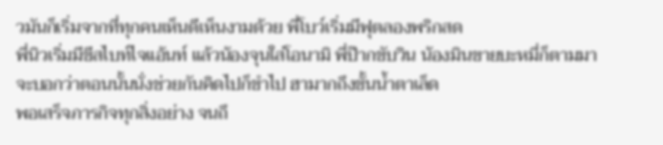วมันก็เริ่มจากที่ทุกคนเห็นดีเห็นงามด้วย พี่โบว์เริ่มมีฟุตลองพริกสด
พี่นิวเริ่มมีขีสไบท์ไจแอ้นท์ แล้วน้องจุนใส่โอนามิ พี่ป๊ากขับวิน น้องมินขายบะหมี่ก็ตามมา
จะบอกว่าตอนนั้นนั่งช่วยกันคิดไปก็ขำไป ฮามากถึงขั้นน้ำตาเล็ด
พอเสร็จภารกิจทุกสิ่งอย่าง จนถึ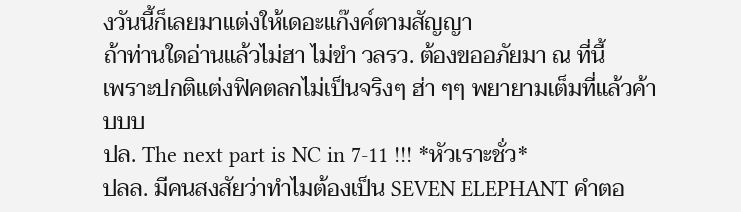งวันนี้ก็เลยมาแต่งให้เดอะแก๊งค์ตามสัญญา
ถ้าท่านใดอ่านแล้วไม่ฮา ไม่ขำ วลรว. ต้องขออภัยมา ณ ที่นี้
เพราะปกติแต่งฟิคตลกไม่เป็นจริงๆ ฮ่า ๆๆ พยายามเต็มที่แล้วค้าบบบ
ปล. The next part is NC in 7-11 !!! *หัวเราะชั่ว*
ปลล. มีคนสงสัยว่าทำไมต้องเป็น SEVEN ELEPHANT คำตอ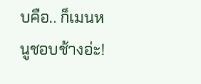บคือ.. ก็เมนหนูชอบช้างอ่ะ!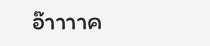อ๊าาาาค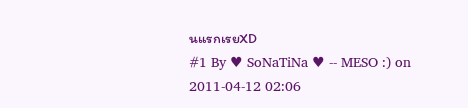นแรกเรยXD
#1 By ♥ SoNaTiNa ♥ -- MESO :) on 2011-04-12 02:06